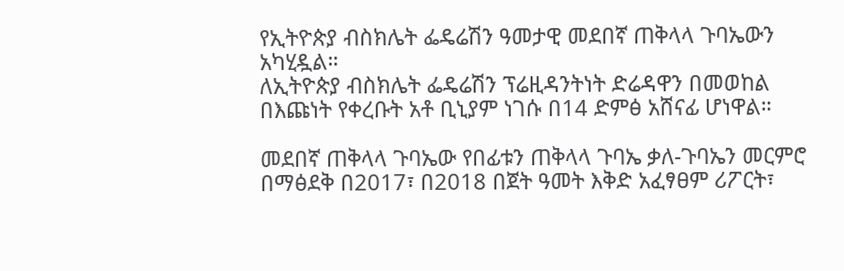የኢትዮጵያ ብስክሌት ፌዴሬሽን ዓመታዊ መደበኛ ጠቅላላ ጉባኤውን አካሂዷል።
ለኢትዮጵያ ብስክሌት ፌዴሬሽን ፕሬዚዳንትነት ድሬዳዋን በመወከል በእጩነት የቀረቡት አቶ ቢኒያም ነገሱ በ14 ድምፅ አሸናፊ ሆነዋል።

መደበኛ ጠቅላላ ጉባኤው የበፊቱን ጠቅላላ ጉባኤ ቃለ-ጉባኤን መርምሮ በማፅደቅ በ2017፣ በ2018 በጀት ዓመት እቅድ አፈፃፀም ሪፖርት፣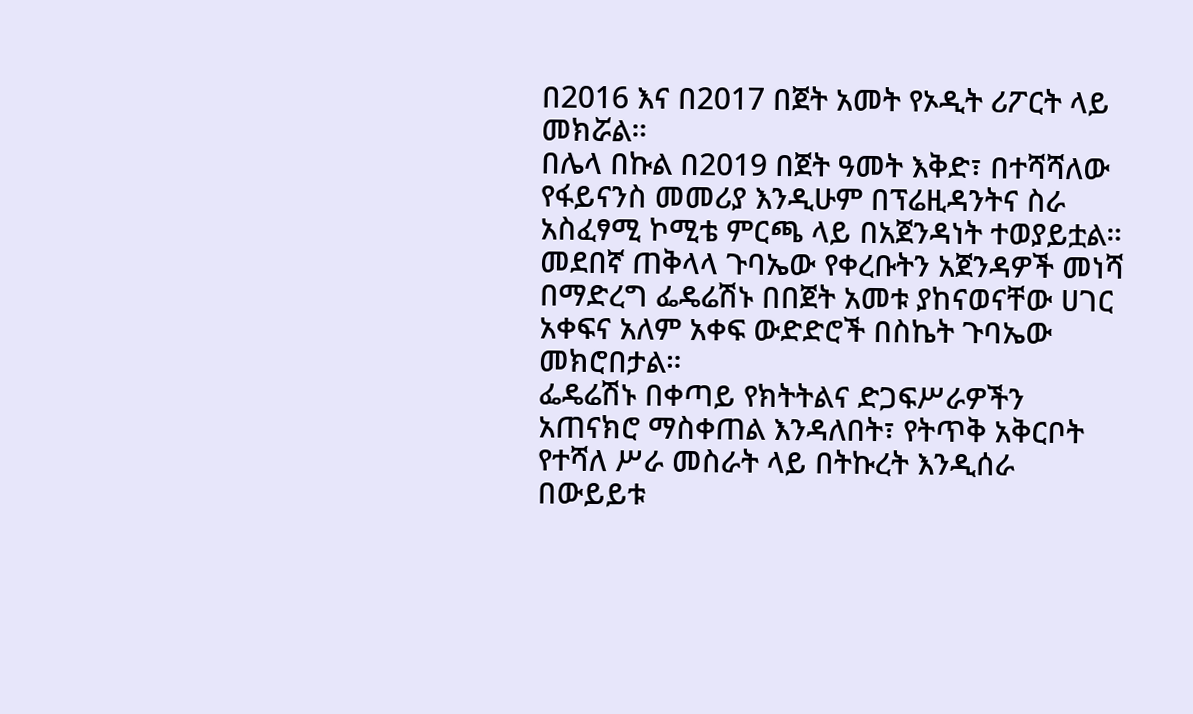በ2016 እና በ2017 በጀት አመት የኦዲት ሪፖርት ላይ መክሯል።
በሌላ በኩል በ2019 በጀት ዓመት እቅድ፣ በተሻሻለው የፋይናንስ መመሪያ እንዲሁም በፕሬዚዳንትና ስራ አስፈፃሚ ኮሚቴ ምርጫ ላይ በአጀንዳነት ተወያይቷል።
መደበኛ ጠቅላላ ጉባኤው የቀረቡትን አጀንዳዎች መነሻ በማድረግ ፌዴሬሽኑ በበጀት አመቱ ያከናወናቸው ሀገር አቀፍና አለም አቀፍ ውድድሮች በስኬት ጉባኤው መክሮበታል።
ፌዴሬሽኑ በቀጣይ የክትትልና ድጋፍሥራዎችን አጠናክሮ ማስቀጠል እንዳለበት፣ የትጥቅ አቅርቦት የተሻለ ሥራ መስራት ላይ በትኩረት እንዲሰራ በውይይቱ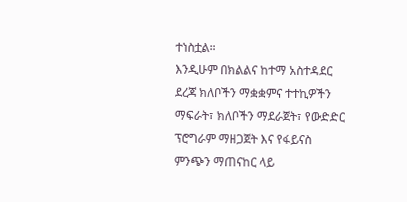ተነስቷል።
እንዲሁም በክልልና ከተማ አስተዳደር ደረጃ ክለቦችን ማቋቋምና ተተኪዎችን ማፍራት፣ ክለቦችን ማደራጀት፣ የውድድር ፕሮግራም ማዘጋጀት እና የፋይናስ ምንጭን ማጠናከር ላይ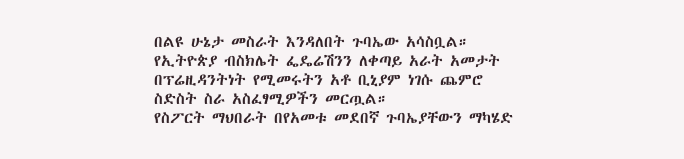በልዩ ሁኔታ መስራት እንዳለበት ጉባኤው አሳስቧል።
የኢትዮጵያ ብስክሌት ፌዴሬሽንን ለቀጣይ አራት አመታት በፕሬዚዳንትነት የሚመሩትን አቶ ቢኒያም ነገሱ ጨምሮ ስድስት ስራ አስፈፃሚዎችን መርጧል።
የስፖርት ማህበራት በየአመቱ መደበኛ ጉባኤያቸውን ማካሄድ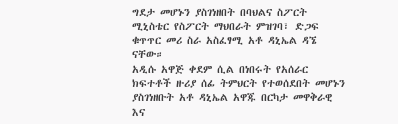ግደታ መሆኑን ያስገነዘበት በባህልና ስፖርት ሚኒስቴር የስፖርት ማህበራት ምዝገባ፣ ድጋፍ ቁጥጥር መሪ ስራ አስፈፃሚ አቶ ዳኒኤል ዳኜ ናቸው።
አዲሱ አዋጅ ቀደም ሲል በነበሩት የአሰራር ክፍተቶች ዙሪያ ሰፊ ትምህርት የተወሰደበት መሆኑን ያስገነዘቡት አቶ ዳኒኤል አዋጁ በርካታ መዋቅራዊ እና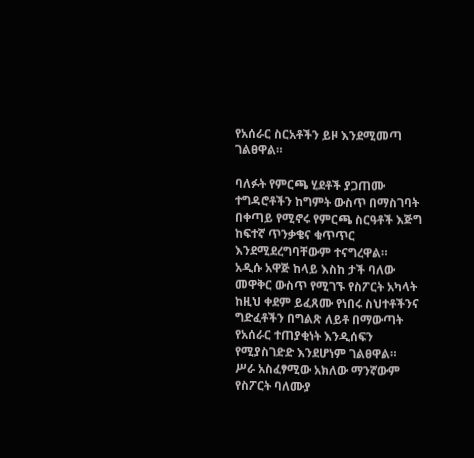የአሰራር ስርአቶችን ይዞ እንደሚመጣ ገልፀዋል።

ባለፉት የምርጫ ሂደቶች ያጋጠሙ ተግዳሮቶችን ከግምት ውስጥ በማስገባት በቀጣይ የሚኖሩ የምርጫ ስርዓቶች እጅግ ከፍተኛ ጥንቃቄና ቁጥጥር እንደሚደረግባቸውም ተናግረዋል።
አዲሱ አዋጅ ከላይ እስከ ታች ባለው መዋቅር ውስጥ የሚገኙ የስፖርት አካላት ከዚህ ቀደም ይፈጸሙ የነበሩ ስህተቶችንና ግድፈቶችን በግልጽ ለይቶ በማውጣት የአሰራር ተጠያቂነት እንዲሰፍን የሚያስገድድ እንደሆነም ገልፀዋል።
ሥራ አስፈፃሚው አክለው ማንኛውም የስፖርት ባለሙያ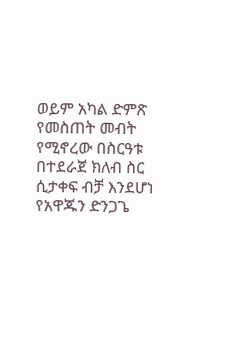ወይም አካል ድምጽ የመስጠት መብት የሚኖረው በስርዓቱ በተደራጀ ክለብ ስር ሲታቀፍ ብቻ እንደሆነ የአዋጁን ድንጋጌ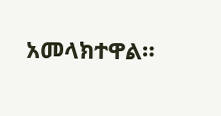አመላክተዋል።